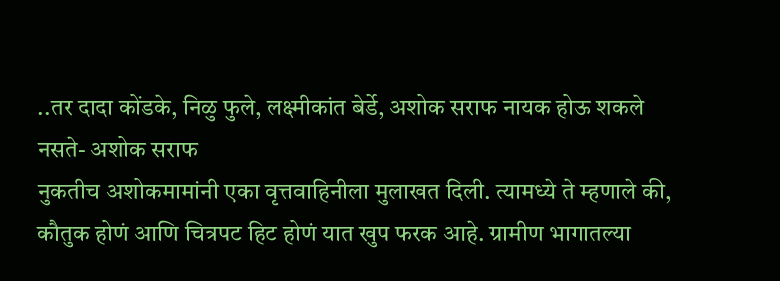..तर दादा कोंडके, निळु फुले, लक्ष्मीकांत बेर्डे, अशोक सराफ नायक होऊ शकले नसते- अशोक सराफ
नुकतीच अशोकमामांनी एका वृत्तवाहिनीला मुलाखत दिली. त्यामध्ये ते म्हणाले की, कौतुक होणं आणि चित्रपट हिट होणं यात खुप फरक आहे. ग्रामीण भागातल्या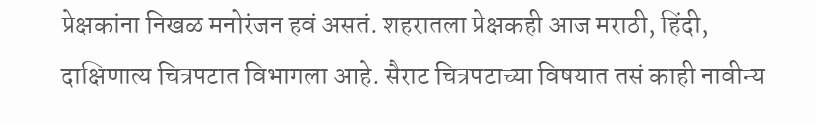प्रेक्षकांना निखळ मनोरंजन हवं असतं. शहरातला प्रेक्षकही आज मराठी, हिंदी, दाक्षिणात्य चित्रपटात विभागला आहे. सैराट चित्रपटाच्या विषयात तसं काही नावीन्य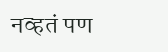नव्हतं पण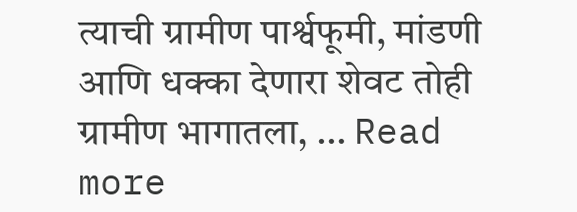त्याची ग्रामीण पार्श्वफूमी, मांडणी आणि धक्का देणारा शेवट तोही ग्रामीण भागातला, … Read more